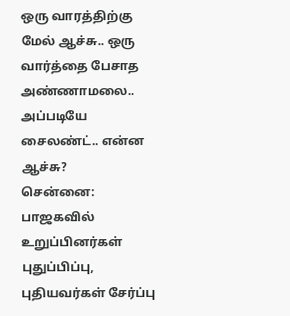ஒரு வாரத்திற்கு மேல் ஆச்சு.. ஒரு வார்த்தை பேசாத அண்ணாமலை.. அப்படியே சைலண்ட்.. என்ன ஆச்சு?
சென்னை: பாஜகவில் உறுப்பினர்கள் புதுப்பிப்பு, புதியவர்கள் சேர்ப்பு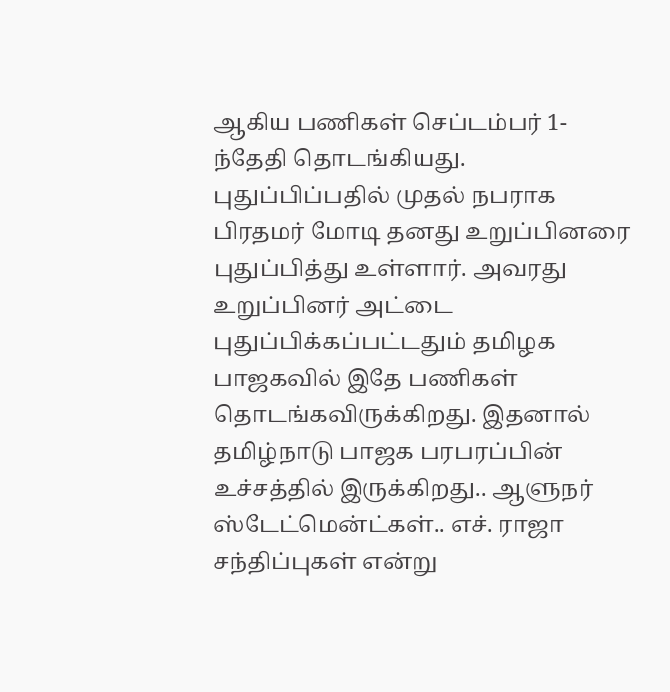ஆகிய பணிகள் செப்டம்பர் 1-ந்தேதி தொடங்கியது. புதுப்பிப்பதில் முதல் நபராக பிரதமர் மோடி தனது உறுப்பினரை புதுப்பித்து உள்ளார். அவரது உறுப்பினர் அட்டை புதுப்பிக்கப்பட்டதும் தமிழக பாஜகவில் இதே பணிகள் தொடங்கவிருக்கிறது. இதனால் தமிழ்நாடு பாஜக பரபரப்பின் உச்சத்தில் இருக்கிறது.. ஆளுநர் ஸ்டேட்மென்ட்கள்.. எச். ராஜா சந்திப்புகள் என்று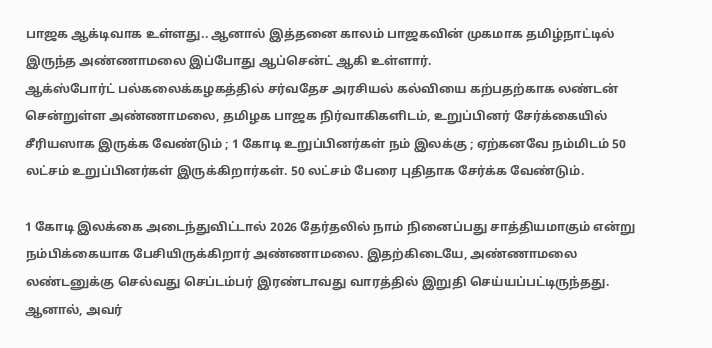பாஜக ஆக்டிவாக உள்ளது.. ஆனால் இத்தனை காலம் பாஜகவின் முகமாக தமிழ்நாட்டில் இருந்த அண்ணாமலை இப்போது ஆப்சென்ட் ஆகி உள்ளார்.
ஆக்ஸ்போர்ட் பல்கலைக்கழகத்தில் சர்வதேச அரசியல் கல்வியை கற்பதற்காக லண்டன் சென்றுள்ள அண்ணாமலை, தமிழக பாஜக நிர்வாகிகளிடம், உறுப்பினர் சேர்க்கையில் சீரியஸாக இருக்க வேண்டும் ; 1 கோடி உறுப்பினர்கள் நம் இலக்கு ; ஏற்கனவே நம்மிடம் 50 லட்சம் உறுப்பினர்கள் இருக்கிறார்கள். 50 லட்சம் பேரை புதிதாக சேர்க்க வேண்டும்.

1 கோடி இலக்கை அடைந்துவிட்டால் 2026 தேர்தலில் நாம் நினைப்பது சாத்தியமாகும் என்று நம்பிக்கையாக பேசியிருக்கிறார் அண்ணாமலை. இதற்கிடையே, அண்ணாமலை லண்டனுக்கு செல்வது செப்டம்பர் இரண்டாவது வாரத்தில் இறுதி செய்யப்பட்டிருந்தது. ஆனால், அவர்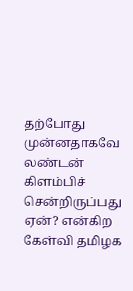தற்போது முன்னதாகவே லண்டன் கிளம்பிச் சென்றிருப்பது ஏன்? என்கிற கேள்வி தமிழக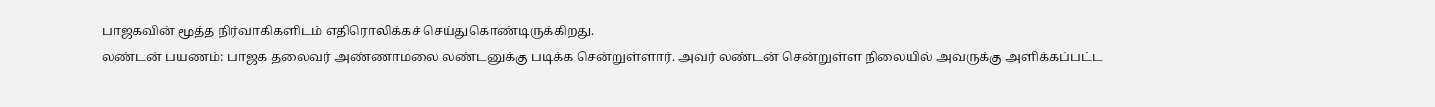பாஜகவின் மூத்த நிர்வாகிகளிடம் எதிரொலிக்கச் செய்துகொண்டிருக்கிறது.
லண்டன் பயணம்: பாஜக தலைவர் அண்ணாமலை லண்டனுக்கு படிக்க சென்றுள்ளார். அவர் லண்டன் சென்றுள்ள நிலையில் அவருக்கு அளிக்கப்பட்ட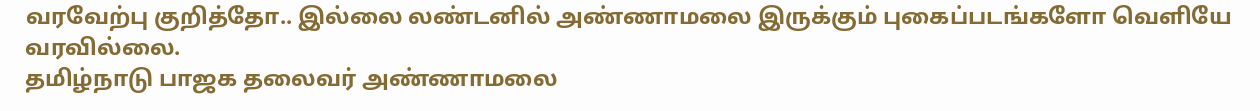வரவேற்பு குறித்தோ.. இல்லை லண்டனில் அண்ணாமலை இருக்கும் புகைப்படங்களோ வெளியே வரவில்லை.
தமிழ்நாடு பாஜக தலைவர் அண்ணாமலை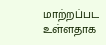மாற்றப்பட உள்ளதாக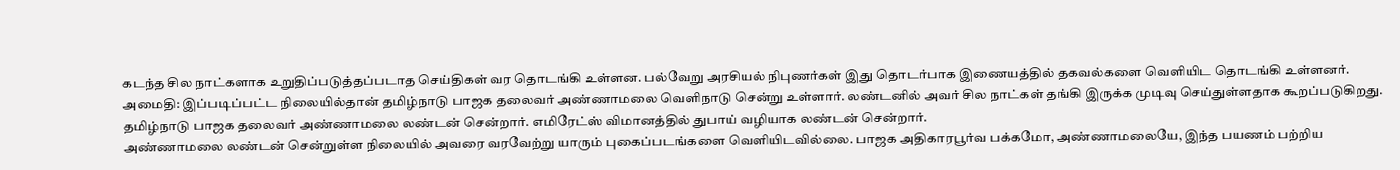கடந்த சில நாட்களாக உறுதிப்படுத்தப்படாத செய்திகள் வர தொடங்கி உள்ளன. பல்வேறு அரசியல் நிபுணர்கள் இது தொடர்பாக இணையத்தில் தகவல்களை வெளியிட தொடங்கி உள்ளனர்.
அமைதி: இப்படிப்பட்ட நிலையில்தான் தமிழ்நாடு பாஜக தலைவர் அண்ணாமலை வெளிநாடு சென்று உள்ளார். லண்டனில் அவர் சில நாட்கள் தங்கி இருக்க முடிவு செய்துள்ளதாக கூறப்படுகிறது. தமிழ்நாடு பாஜக தலைவர் அண்ணாமலை லண்டன் சென்றார். எமிரேட்ஸ் விமானத்தில் துபாய் வழியாக லண்டன் சென்றார்.
அண்ணாமலை லண்டன் சென்றுள்ள நிலையில் அவரை வரவேற்று யாரும் புகைப்படங்களை வெளியிடவில்லை. பாஜக அதிகாரபூர்வ பக்கமோ, அண்ணாமலையே, இந்த பயணம் பற்றிய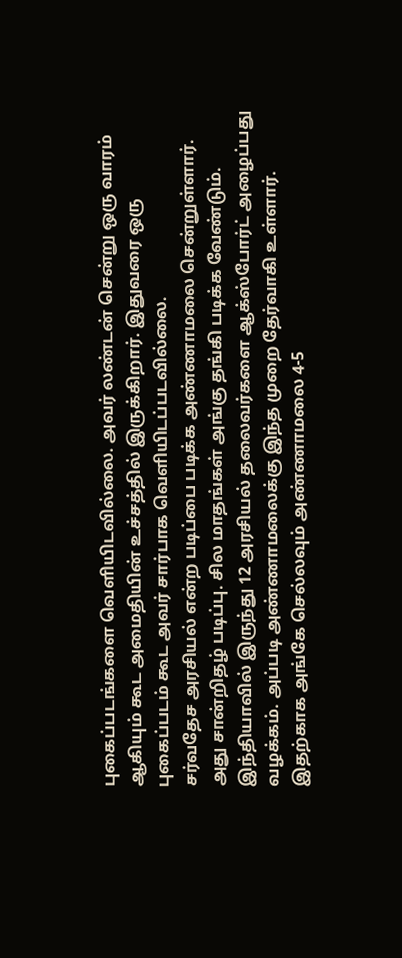புகைப்படங்களை வெளியிடவில்லை. அவர் லண்டன் சென்று ஒரு வாரம் ஆகியும் கூட அமைதியின் உச்சத்தில் இருக்கிறார். இதுவரை ஒரு புகைப்படம் கூட அவர் சார்பாக வெளியிடப்படவில்லை.
சர்வதேச அரசியல் என்ற படிப்பை படிக்க அண்ணாமலை சென்றுள்ளார். அது சான்றிதழ் படிப்பு. சில மாதங்கள் அங்கு தங்கி படிக்க வேண்டும். இந்தியாவில் இருந்து 12 அரசியல் தலைவர்களை ஆக்ஸ்போர்ட் அழைப்பது வழக்கம். அப்படி அண்ணாமலைக்கு இந்த முறை தேர்வாகி உள்ளார். இதற்காக அங்கே செல்லவும் அண்ணாமலை 4-5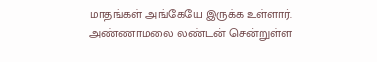மாதங்கள் அங்கேயே இருக்க உள்ளார்.
அண்ணாமலை லண்டன் சென்றுள்ள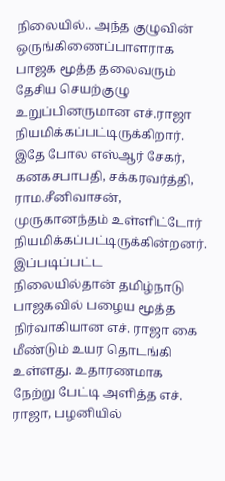நிலையில்.. அந்த குழுவின் ஒருங்கிணைப்பாளராக பாஜக மூத்த தலைவரும் தேசிய செயற்குழு உறுப்பினருமான எச்.ராஜா நியமிக்கப்பட்டிருக்கிறார். இதே போல எஸ்ஆர் சேகர், கனகசபாபதி, சக்கரவர்த்தி, ராம.சீனிவாசன், முருகானந்தம் உள்ளிட்டோர் நியமிக்கப்பட்டிருக்கின்றனர்.
இப்படிப்பட்ட நிலையில்தான் தமிழ்நாடு பாஜகவில் பழைய மூத்த நிர்வாகியான எச். ராஜா கை மீண்டும் உயர தொடங்கி உள்ளது. உதாரணமாக நேற்று பேட்டி அளித்த எச். ராஜா, பழனியில்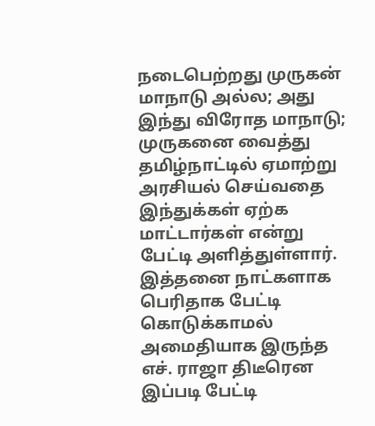நடைபெற்றது முருகன் மாநாடு அல்ல; அது இந்து விரோத மாநாடு; முருகனை வைத்து தமிழ்நாட்டில் ஏமாற்று அரசியல் செய்வதை இந்துக்கள் ஏற்க மாட்டார்கள் என்று பேட்டி அளித்துள்ளார். இத்தனை நாட்களாக பெரிதாக பேட்டி கொடுக்காமல் அமைதியாக இருந்த எச். ராஜா திடீரென இப்படி பேட்டி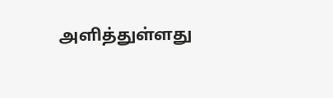அளித்துள்ளது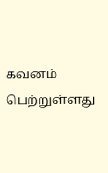கவனம் பெற்றுள்ளது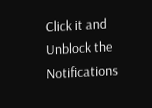Click it and Unblock the Notifications